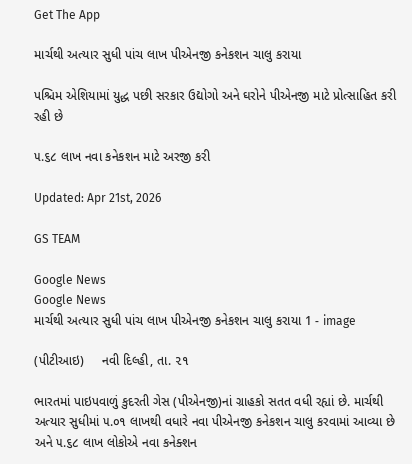Get The App

માર્ચથી અત્યાર સુધી પાંચ લાખ પીએનજી કનેકશન ચાલુ કરાયા

પશ્ચિમ એશિયામાં યુદ્ધ પછી સરકાર ઉદ્યોગો અને ઘરોને પીએનજી માટે પ્રોત્સાહિત કરી રહી છે

૫.૬૮ લાખ નવા કનેકશન માટે અરજી કરી

Updated: Apr 21st, 2026

GS TEAM

Google News
Google News
માર્ચથી અત્યાર સુધી પાંચ લાખ પીએનજી કનેકશન ચાલુ કરાયા 1 - image

(પીટીઆઇ)     નવી દિલ્હી, તા. ૨૧

ભારતમાં પાઇપવાળું કુદરતી ગેસ (પીએનજી)નાં ગ્રાહકો સતત વધી રહ્યાં છે. માર્ચથી અત્યાર સુધીમાં ૫.૦૧ લાખથી વધારે નવા પીએનજી કનેકશન ચાલુ કરવામાં આવ્યા છે અને ૫.૬૮ લાખ લોકોએ નવા કનેક્શન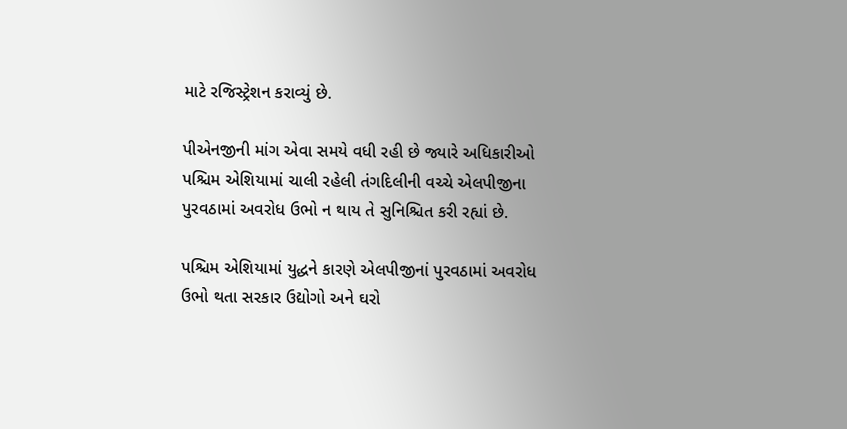માટે રજિસ્ટ્રેશન કરાવ્યું છે.

પીએનજીની માંગ એવા સમયે વધી રહી છે જ્યારે અધિકારીઓ પશ્ચિમ એશિયામાં ચાલી રહેલી તંગદિલીની વચ્ચે એલપીજીના પુરવઠામાં અવરોધ ઉભો ન થાય તે સુનિશ્ચિત કરી રહ્યાં છે.

પશ્ચિમ એશિયામાં યુદ્ધને કારણે એલપીજીનાં પુરવઠામાં અવરોધ ઉભો થતા સરકાર ઉદ્યોગો અને ઘરો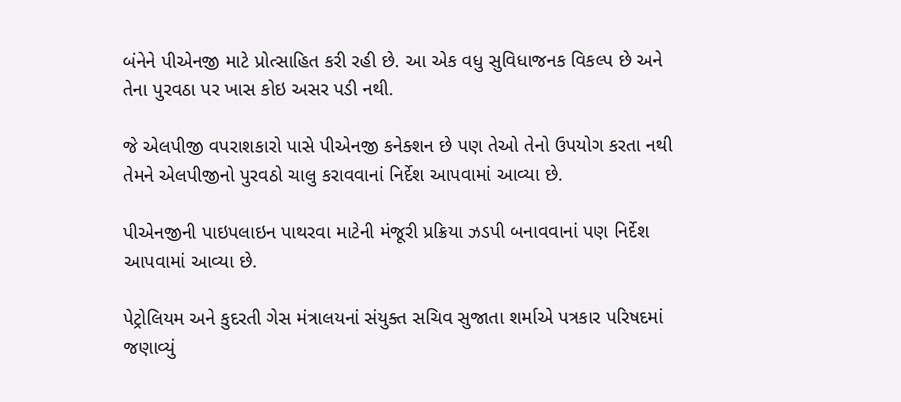બંનેને પીએનજી માટે પ્રોત્સાહિત કરી રહી છે. આ એક વધુ સુવિધાજનક વિકલ્પ છે અને તેના પુરવઠા પર ખાસ કોઇ અસર પડી નથી.

જે એલપીજી વપરાશકારો પાસે પીએનજી કનેક્શન છે પણ તેઓ તેનો ઉપયોગ કરતા નથી તેમને એલપીજીનો પુરવઠો ચાલુ કરાવવાનાં નિર્દેશ આપવામાં આવ્યા છે.

પીએનજીની પાઇપલાઇન પાથરવા માટેની મંજૂરી પ્રક્રિયા ઝડપી બનાવવાનાં પણ નિર્દેશ આપવામાં આવ્યા છે.

પેટ્રોલિયમ અને કુદરતી ગેસ મંત્રાલયનાં સંયુક્ત સચિવ સુજાતા શર્માએ પત્રકાર પરિષદમાં જણાવ્યું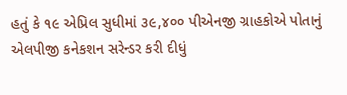હતું કે ૧૯ એપ્રિલ સુધીમાં ૩૯,૪૦૦ પીએનજી ગ્રાહકોએ પોતાનું એલપીજી કનેકશન સરેન્ડર કરી દીધું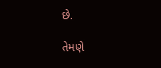છે.

તેમણે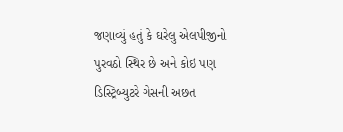જણાવ્યું હતું કે ઘરેલુ એલપીજીનો પુરવઠો સ્થિર છે અને કોઇ પણ ડિસ્ટ્રિબ્યુટરે ગેસની અછત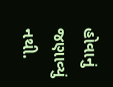હોવાનું જણાવ્યું નથી.